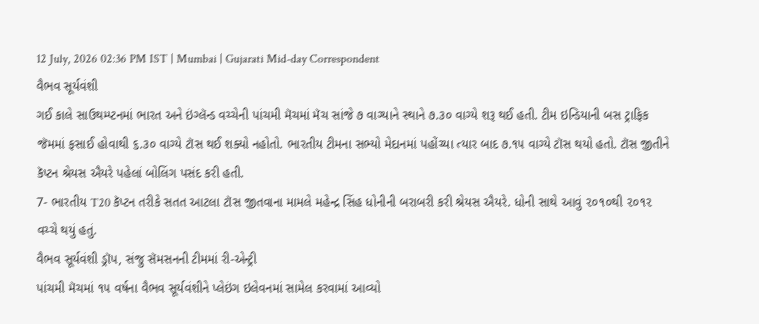12 July, 2026 02:36 PM IST | Mumbai | Gujarati Mid-day Correspondent
વૈભવ સૂર્યવંશી
ગઈ કાલે સાઉથમ્પ્ટનમાં ભારત અને ઇંગ્લૅન્ડ વચ્ચેની પાંચમી મૅચમાં મૅચ સાંજે ૭ વાગ્યાને સ્થાને ૭.૩૦ વાગ્યે શરૂ થઈ હતી. ટીમ ઇન્ડિયાની બસ ટ્રાફિક જૅમમાં ફસાઈ હોવાથી ૬.૩૦ વાગ્યે ટૉસ થઈ શક્યો નહોતો. ભારતીય ટીમના સભ્યો મેદાનમાં પહોંચ્યા ત્યાર બાદ ૭.૧૫ વાગ્યે ટૉસ થયો હતો. ટૉસ જીતીને કૅપ્ટન શ્રેયસ ઐયરે પહેલાં બોલિંગ પસંદ કરી હતી.
7- ભારતીય T20 કૅપ્ટન તરીકે સતત આટલા ટૉસ જીતવાના મામલે મહેન્દ્ર સિંહ ધોનીની બરાબરી કરી શ્રેયસ ઐયરે. ધોની સાથે આવું ૨૦૧૦થી ૨૦૧૨ વચ્ચે થયું હતું.
વૈભવ સૂર્યવંશી ડ્રૉપ, સંજુ સૅમસનની ટીમમાં રી-એન્ટ્રી
પાંચમી મૅચમાં ૧૫ વર્ષના વૈભવ સૂર્યવંશીને પ્લેઇંગ ઇલેવનમાં સામેલ કરવામાં આવ્યો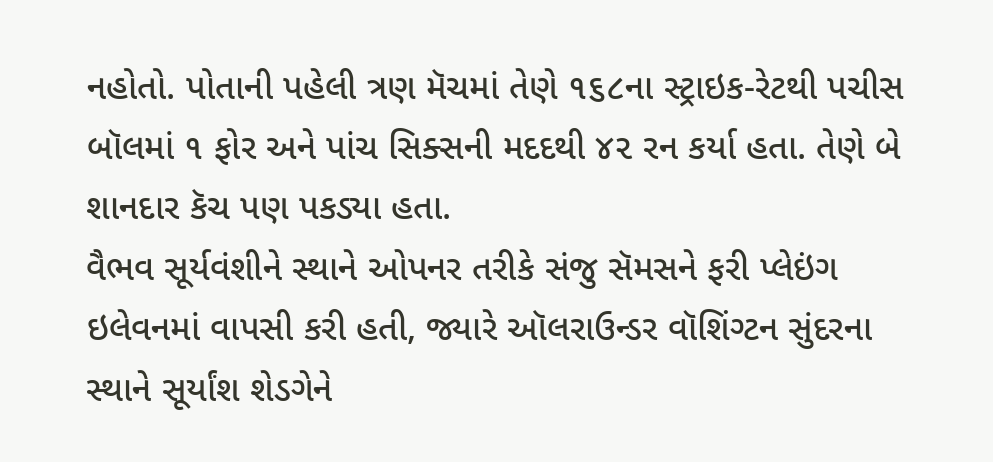નહોતો. પોતાની પહેલી ત્રણ મૅચમાં તેણે ૧૬૮ના સ્ટ્રાઇક-રેટથી પચીસ બૉલમાં ૧ ફોર અને પાંચ સિક્સની મદદથી ૪૨ રન કર્યા હતા. તેણે બે શાનદાર કૅચ પણ પકડ્યા હતા.
વૈભવ સૂર્યવંશીને સ્થાને ઓપનર તરીકે સંજુ સૅમસને ફરી પ્લેઇંગ ઇલેવનમાં વાપસી કરી હતી, જ્યારે ઑલરાઉન્ડર વૉશિંગ્ટન સુંદરના સ્થાને સૂર્યાંશ શેડગેને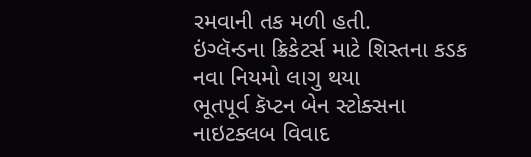રમવાની તક મળી હતી.
ઇંગ્લૅન્ડના ક્રિકેટર્સ માટે શિસ્તના કડક નવા નિયમો લાગુ થયા
ભૂતપૂર્વ કૅપ્ટન બેન સ્ટોક્સના નાઇટક્લબ વિવાદ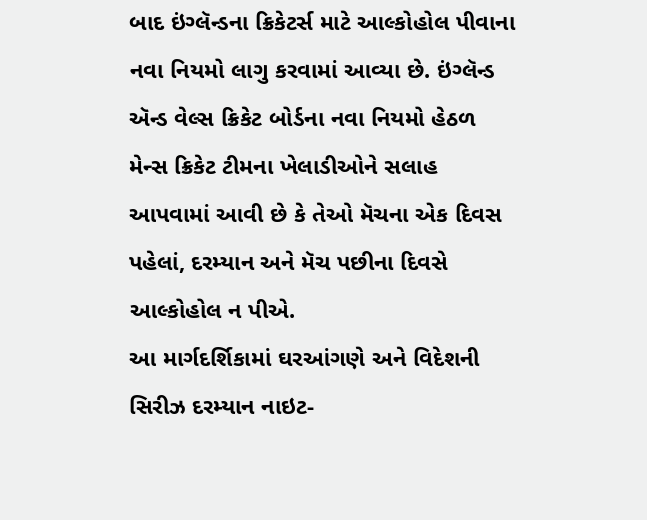બાદ ઇંગ્લૅન્ડના ક્રિકેટર્સ માટે આલ્કોહોલ પીવાના નવા નિયમો લાગુ કરવામાં આવ્યા છે. ઇંગ્લૅન્ડ ઍન્ડ વેલ્સ ક્રિકેટ બોર્ડના નવા નિયમો હેઠળ મેન્સ ક્રિકેટ ટીમના ખેલાડીઓને સલાહ આપવામાં આવી છે કે તેઓ મૅચના એક દિવસ પહેલાં, દરમ્યાન અને મૅચ પછીના દિવસે આલ્કોહોલ ન પીએ.
આ માર્ગદર્શિકામાં ઘરઆંગણે અને વિદેશની સિરીઝ દરમ્યાન નાઇટ-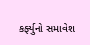કર્ફ્યુનો સમાવેશ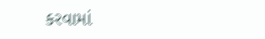કરવામાં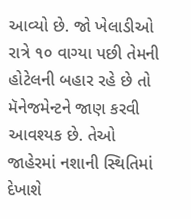આવ્યો છે. જો ખેલાડીઓ રાત્રે ૧૦ વાગ્યા પછી તેમની હોટેલની બહાર રહે છે તો મૅનેજમેન્ટને જાણ કરવી આવશ્યક છે. તેઓ જાહેરમાં નશાની સ્થિતિમાં દેખાશે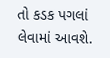તો કડક પગલાં લેવામાં આવશે.